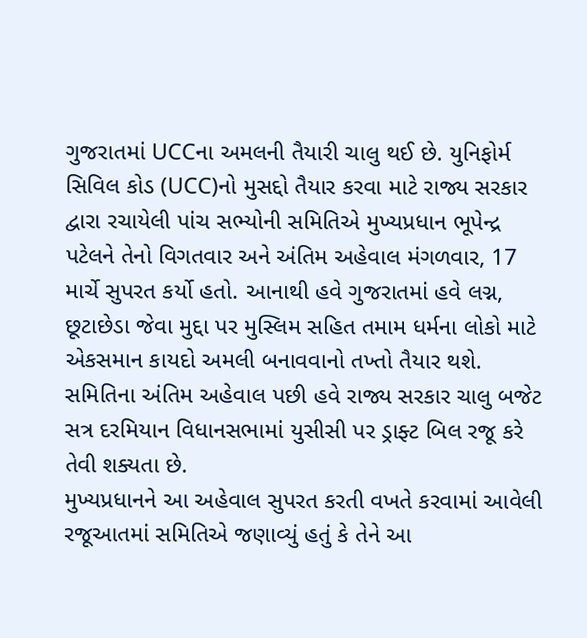ગુજરાતમાં UCCના અમલની તૈયારી ચાલુ થઈ છે. યુનિફોર્મ સિવિલ કોડ (UCC)નો મુસદ્દો તૈયાર કરવા માટે રાજ્ય સરકાર દ્વારા રચાયેલી પાંચ સભ્યોની સમિતિએ મુખ્યપ્રધાન ભૂપેન્દ્ર પટેલને તેનો વિગતવાર અને અંતિમ અહેવાલ મંગળવાર, 17 માર્ચે સુપરત કર્યો હતો. આનાથી હવે ગુજરાતમાં હવે લગ્ન, છૂટાછેડા જેવા મુદ્દા પર મુસ્લિમ સહિત તમામ ધર્મના લોકો માટે એકસમાન કાયદો અમલી બનાવવાનો તખ્તો તૈયાર થશે.
સમિતિના અંતિમ અહેવાલ પછી હવે રાજ્ય સરકાર ચાલુ બજેટ સત્ર દરમિયાન વિધાનસભામાં યુસીસી પર ડ્રાફ્ટ બિલ રજૂ કરે તેવી શક્યતા છે.
મુખ્યપ્રધાનને આ અહેવાલ સુપરત કરતી વખતે કરવામાં આવેલી રજૂઆતમાં સમિતિએ જણાવ્યું હતું કે તેને આ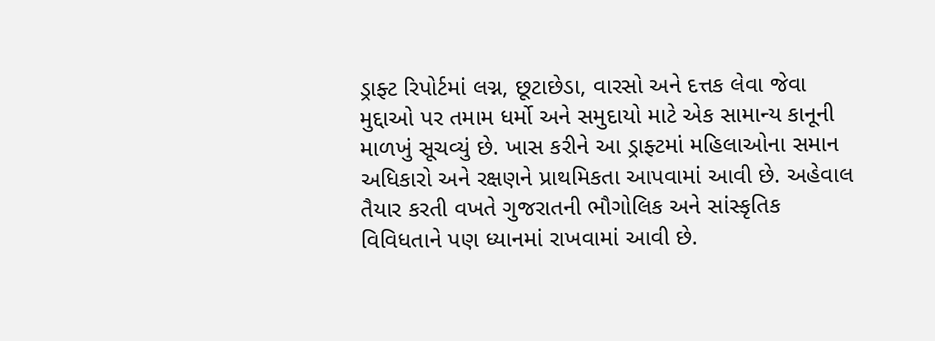ડ્રાફ્ટ રિપોર્ટમાં લગ્ન, છૂટાછેડા, વારસો અને દત્તક લેવા જેવા મુદ્દાઓ પર તમામ ધર્મો અને સમુદાયો માટે એક સામાન્ય કાનૂની માળખું સૂચવ્યું છે. ખાસ કરીને આ ડ્રાફ્ટમાં મહિલાઓના સમાન અધિકારો અને રક્ષણને પ્રાથમિકતા આપવામાં આવી છે. અહેવાલ તૈયાર કરતી વખતે ગુજરાતની ભૌગોલિક અને સાંસ્કૃતિક વિવિધતાને પણ ધ્યાનમાં રાખવામાં આવી છે.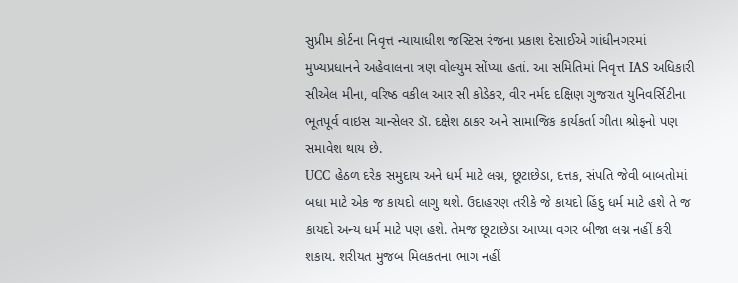સુપ્રીમ કોર્ટના નિવૃત્ત ન્યાયાધીશ જસ્ટિસ રંજના પ્રકાશ દેસાઈએ ગાંધીનગરમાં મુખ્યપ્રધાનને અહેવાલના ત્રણ વોલ્યુમ સોંપ્યા હતાં. આ સમિતિમાં નિવૃત્ત IAS અધિકારી સીએલ મીના, વરિષ્ઠ વકીલ આર સી કોડેકર, વીર નર્મદ દક્ષિણ ગુજરાત યુનિવર્સિટીના ભૂતપૂર્વ વાઇસ ચાન્સેલર ડૉ. દક્ષેશ ઠાકર અને સામાજિક કાર્યકર્તા ગીતા શ્રોફનો પણ સમાવેશ થાય છે.
UCC હેઠળ દરેક સમુદાય અને ધર્મ માટે લગ્ન, છૂટાછેડા, દત્તક, સંપતિ જેવી બાબતોમાં બધા માટે એક જ કાયદો લાગુ થશે. ઉદાહરણ તરીકે જે કાયદો હિંદુ ધર્મ માટે હશે તે જ કાયદો અન્ય ધર્મ માટે પણ હશે. તેમજ છૂટાછેડા આપ્યા વગર બીજા લગ્ન નહીં કરી શકાય. શરીયત મુજબ મિલકતના ભાગ નહીં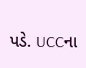પડે. UCCના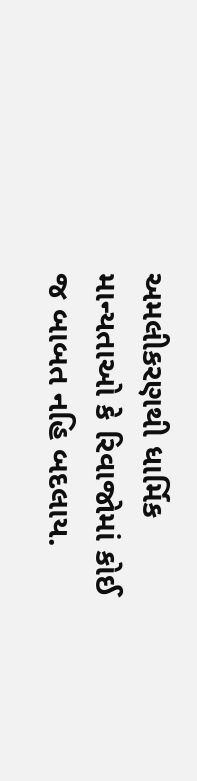અમલીકરણથી ધાર્મિક માન્યતાઓ કે રિવાજોમાં કોઈ જ બાબત નહિ બદલાય.